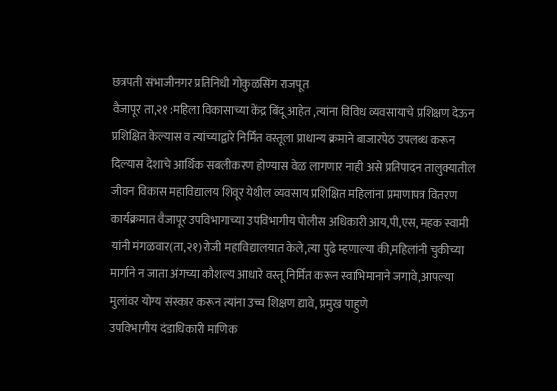छत्रपती संभाजीनगर प्रतिनिधी गोकुळसिंग राजपूत
वैजापूर ता,२१ :महिला विकासाच्या केंद्र बिंदू आहेत ,त्यांना विविध व्यवसायाचे प्रशिक्षण देऊन प्रशिक्षित केल्यास व त्यांच्याद्वारे निर्मित वस्तूला प्राधान्य क्रमाने बाजारपेठ उपलब्ध करून दिल्यास देशाचे आर्थिक सबलीकरण होण्यास वेळ लागणार नाही असे प्रतिपादन तालुक्यातील जीवन विकास महाविद्यालय शिवूर येथील व्यवसाय प्रशिक्षित महिलांना प्रमाणापत्र वितरण कार्यक्रमात वैजापूर उपविभागाच्या उपविभागीय पोलीस अधिकारी आय,पी,एस, महक स्वामी यांनी मंगळवार(ता,२१)रोजी महाविद्यालयात केले,त्या पुढे म्हणाल्या की,महिलांनी चुकीच्या मार्गाने न जाता अंगच्या कौशल्य आधारे वस्तू निर्मित करून स्वाभिमानाने जगावे,आपल्या मुलांवर योग्य संस्कार करून त्यांना उच्च शिक्षण द्यावे, प्रमुख पाहुणे
उपविभागीय दंडाधिकारी माणिक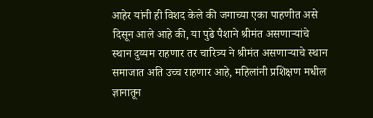आहेर यांनी ही विशद केले की जगाच्या एका पाहणीत असे दिसून आले आहे की, या पुढे पैशाने श्रीमंत असणाऱ्यांचे स्थान दुय्यम राहणार तर चारित्र्य ने श्रीमंत असणाऱ्याचे स्थान समाजात अति उच्च राहणार आहे, महिलांनी प्रशिक्षण मधील ज्ञानातून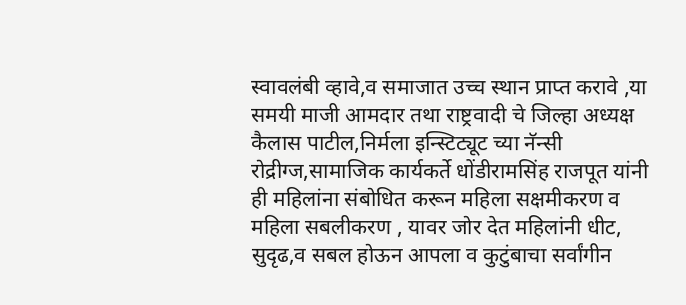स्वावलंबी व्हावे,व समाजात उच्च स्थान प्राप्त करावे ,या समयी माजी आमदार तथा राष्ट्रवादी चे जिल्हा अध्यक्ष कैलास पाटील,निर्मला इन्स्टिट्यूट च्या नॅन्सी रोद्रीग्ज,सामाजिक कार्यकर्ते धोंडीरामसिंह राजपूत यांनी ही महिलांना संबोधित करून महिला सक्षमीकरण व महिला सबलीकरण , यावर जोर देत महिलांनी धीट, सुदृढ,व सबल होऊन आपला व कुटुंबाचा सर्वांगीन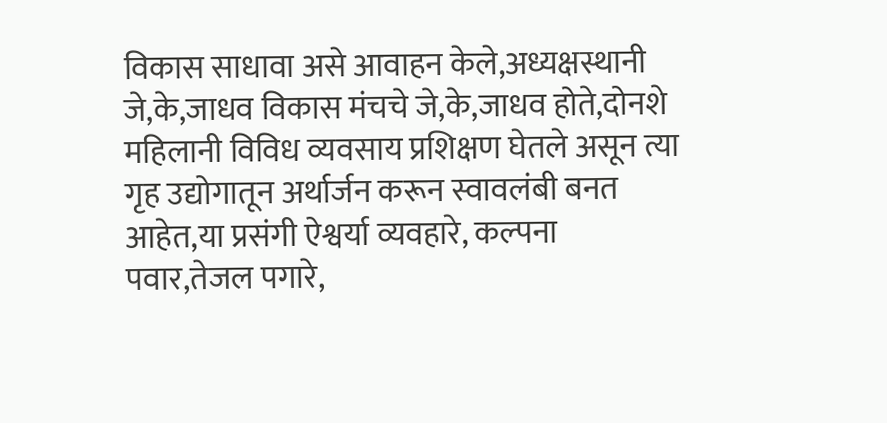विकास साधावा असे आवाहन केले,अध्यक्षस्थानी जे,के,जाधव विकास मंचचे जे,के,जाधव होते,दोनशे महिलानी विविध व्यवसाय प्रशिक्षण घेतले असून त्या गृह उद्योगातून अर्थार्जन करून स्वावलंबी बनत आहेत,या प्रसंगी ऐश्वर्या व्यवहारे, कल्पना पवार,तेजल पगारे,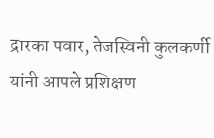द्रारका पवार, तेजस्विनी कुलकर्णी यांनी आपले प्रशिक्षण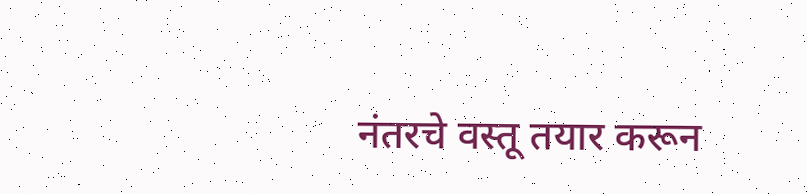नंतरचे वस्तू तयार करून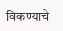विकण्याचे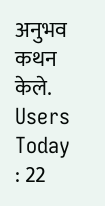अनुभव कथन केले.
Users Today : 22